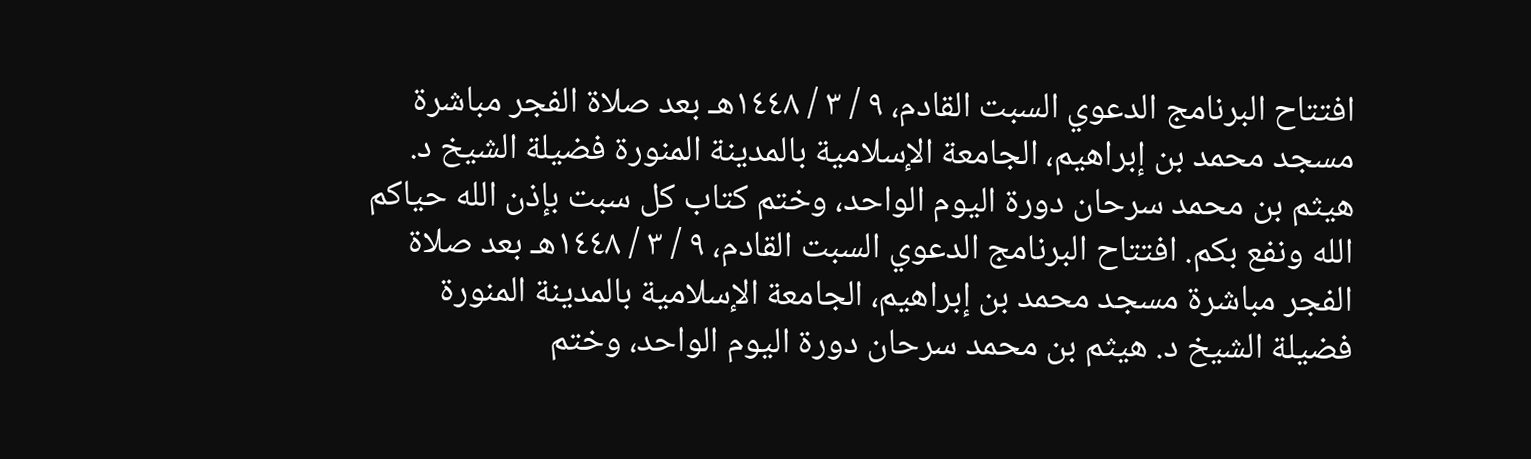افتتاح البرنامج الدعوي السبت القادم، ٩ / ٣ / ١٤٤٨هـ بعد صلاة الفجر مباشرة مسجد محمد بن إبراهيم، الجامعة الإسلامية بالمدينة المنورة فضيلة الشيخ د. هيثم بن محمد سرحان دورة اليوم الواحد، وختم كتاب كل سبت بإذن الله حياكم الله ونفع بكم. افتتاح البرنامج الدعوي السبت القادم، ٩ / ٣ / ١٤٤٨هـ بعد صلاة الفجر مباشرة مسجد محمد بن إبراهيم، الجامعة الإسلامية بالمدينة المنورة فضيلة الشيخ د. هيثم بن محمد سرحان دورة اليوم الواحد، وختم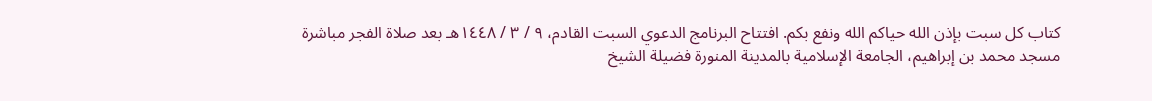كتاب كل سبت بإذن الله حياكم الله ونفع بكم. افتتاح البرنامج الدعوي السبت القادم، ٩ / ٣ / ١٤٤٨هـ بعد صلاة الفجر مباشرة مسجد محمد بن إبراهيم، الجامعة الإسلامية بالمدينة المنورة فضيلة الشيخ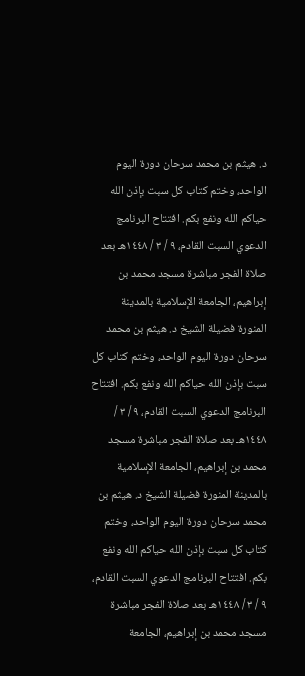د. هيثم بن محمد سرحان دورة اليوم الواحد، وختم كتاب كل سبت بإذن الله حياكم الله ونفع بكم. افتتاح البرنامج الدعوي السبت القادم، ٩ / ٣ / ١٤٤٨هـ بعد صلاة الفجر مباشرة مسجد محمد بن إبراهيم، الجامعة الإسلامية بالمدينة المنورة فضيلة الشيخ د. هيثم بن محمد سرحان دورة اليوم الواحد، وختم كتاب كل سبت بإذن الله حياكم الله ونفع بكم. افتتاح البرنامج الدعوي السبت القادم، ٩ / ٣ / ١٤٤٨هـ بعد صلاة الفجر مباشرة مسجد محمد بن إبراهيم، الجامعة الإسلامية بالمدينة المنورة فضيلة الشيخ د. هيثم بن محمد سرحان دورة اليوم الواحد، وختم كتاب كل سبت بإذن الله حياكم الله ونفع بكم. افتتاح البرنامج الدعوي السبت القادم، ٩ / ٣ / ١٤٤٨هـ بعد صلاة الفجر مباشرة مسجد محمد بن إبراهيم، الجامعة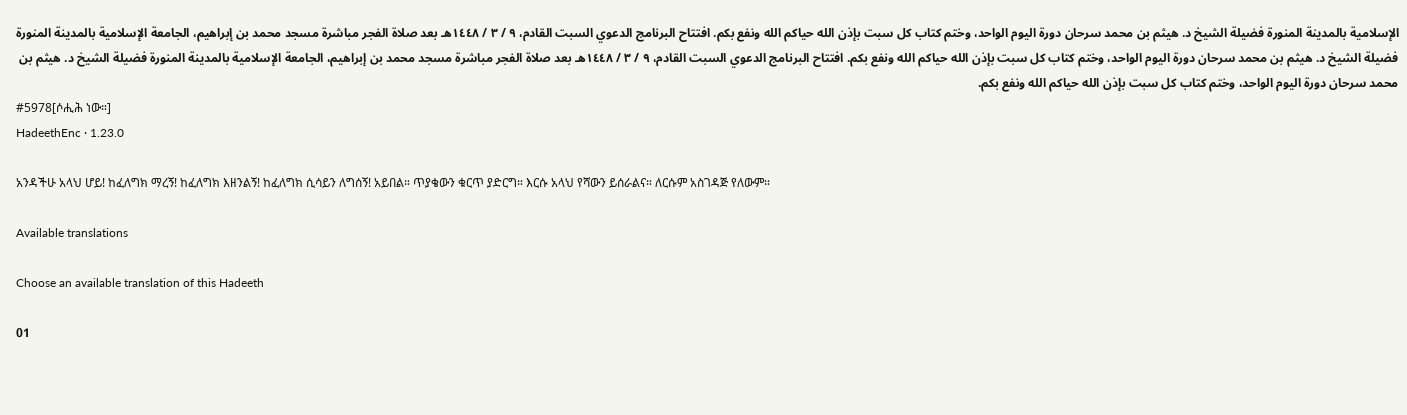الإسلامية بالمدينة المنورة فضيلة الشيخ د. هيثم بن محمد سرحان دورة اليوم الواحد، وختم كتاب كل سبت بإذن الله حياكم الله ونفع بكم. افتتاح البرنامج الدعوي السبت القادم، ٩ / ٣ / ١٤٤٨هـ بعد صلاة الفجر مباشرة مسجد محمد بن إبراهيم، الجامعة الإسلامية بالمدينة المنورة فضيلة الشيخ د. هيثم بن محمد سرحان دورة اليوم الواحد، وختم كتاب كل سبت بإذن الله حياكم الله ونفع بكم. افتتاح البرنامج الدعوي السبت القادم، ٩ / ٣ / ١٤٤٨هـ بعد صلاة الفجر مباشرة مسجد محمد بن إبراهيم، الجامعة الإسلامية بالمدينة المنورة فضيلة الشيخ د. هيثم بن محمد سرحان دورة اليوم الواحد، وختم كتاب كل سبت بإذن الله حياكم الله ونفع بكم.
#5978[ሶሒሕ ነው።]
HadeethEnc · 1.23.0

አንዳችሁ አላህ ሆይ! ከፈለግክ ማረኝ! ከፈለግክ እዘንልኝ! ከፈለግክ ሲሳይን ለግሰኝ! አይበል። ጥያቄውን ቁርጥ ያድርግ። እርሱ አላህ የሻውን ይሰራልና። ለርሱም አስገዳጅ የለውም።

Available translations

Choose an available translation of this Hadeeth

01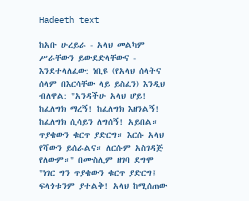Hadeeth text

ከአቡ ሁረይራ - አላህ መልካም ሥራቸውን ይውደድላቸውና - እንደተላለፈው: ነቢዩ (የአላህ ሰላትና ሰላም በእርሳቸው ላይ ይስፈን) እንዲህ ብለዋል: "አንዳችሁ አላህ ሆይ! ከፈለግክ ማረኝ! ከፈለግክ እዘንልኝ! ከፈለግክ ሲሳይን ለግሰኝ! አይበል። ጥያቄውን ቁርጥ ያድርግ። እርሱ አላህ የሻውን ይሰራልና። ለርሱም አስገዳጅ የለውም።" በሙስሊም ዘገባ ደግሞ "ነገር ግን ጥያቄውን ቁርጥ ያድርግ፤ ፍላጎቱንም ያተልቅ! አላህ ከሚሰጠው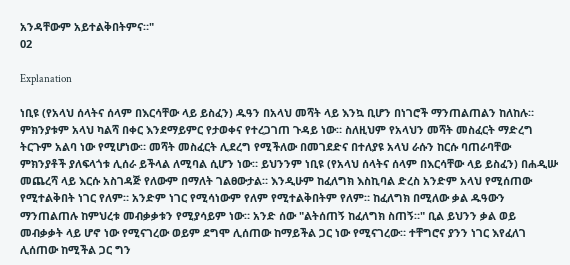አንዳቸውም አይተልቅበትምና።"
02

Explanation

ነቢዩ (የአላህ ሰላትና ሰላም በእርሳቸው ላይ ይስፈን) ዱዓን በአላህ መሻት ላይ እንኳ ቢሆን በነገሮች ማንጠልጠልን ከለከሉ። ምክንያቱም አላህ ካልሻ በቀር እንደማይምር የታወቀና የተረጋገጠ ጉዳይ ነው። ስለዚህም የአላህን መሻት መስፈርት ማድረግ ትርጉም አልባ ነው የሚሆነው። መሻት መስፈርት ሊደረግ የሚችለው በመገደድና በተለያዩ አላህ ራሱን ከርሱ ባጠራባቸው ምክንያቶች ያለፍላጎቱ ሊሰራ ይችላል ለሚባል ሲሆን ነው። ይህንንም ነቢዩ (የአላህ ሰላትና ሰላም በእርሳቸው ላይ ይስፈን) በሐዲሡ መጨረሻ ላይ እርሱ አስገዳጅ የለውም በማለት ገልፀውታል። እንዲሁም ከፈለግክ እስኪባል ድረስ አንድም አላህ የሚሰጠው የሚተልቅበት ነገር የለም። አንድም ነገር የሚሳነውም የለም የሚተልቅበትም የለም። ከፈለግክ በሚለው ቃል ዱዓውን ማንጠልጠሉ ከምህረቱ መብቃቃቱን የሚያሳይም ነው። አንድ ሰው "ልትሰጠኝ ከፈለግክ ስጠኝ።" ቢል ይህንን ቃል ወይ መብቃቃት ላይ ሆኖ ነው የሚናገረው ወይም ደግሞ ሊሰጠው ከማይችል ጋር ነው የሚናገረው። ተቸግሮና ያንን ነገር እየፈለገ ሊሰጠው ከሚችል ጋር ግን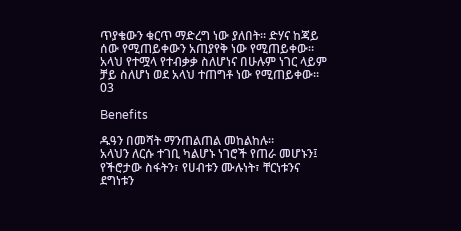ጥያቄውን ቁርጥ ማድረግ ነው ያለበት። ድሃና ከጃይ ሰው የሚጠይቀውን አጠያየቅ ነው የሚጠይቀው። አላህ የተሟላ የተብቃቃ ስለሆነና በሁሉም ነገር ላይም ቻይ ስለሆነ ወደ አላህ ተጠግቶ ነው የሚጠይቀው።
03

Benefits

ዱዓን በመሻት ማንጠልጠል መከልከሉ።
አላህን ለርሱ ተገቢ ካልሆኑ ነገሮች የጠራ መሆኑን፤ የችሮታው ስፋትን፣ የሀብቱን ሙሉነት፣ ቸርነቱንና ደግነቱን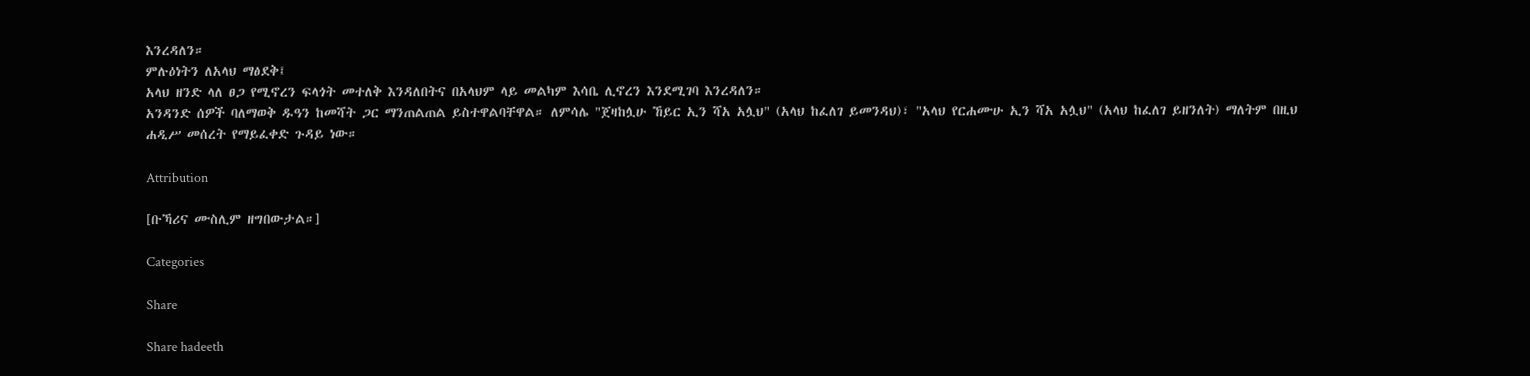እንረዳለን።
ምሉዕነትን ለአላህ ማፅደቅ፤
አላህ ዘንድ ላለ ፀጋ የሚኖረን ፍላጎት መተለቅ እንዳለበትና በአላህም ላይ መልካም እሳቤ ሊኖረን እንደሚገባ እንረዳለን።
አንዳንድ ሰዎች ባለማወቅ ዱዓን ከመሻት ጋር ማንጠልጠል ይስተዋልባቸዋል። ለምሳሌ "ጀዛከሏሁ ኸይር ኢን ሻአ አሏህ" (አላህ ከፈለገ ይመንዳህ)፣ "አላህ የርሐሙሁ ኢን ሻአ አሏህ" (አላህ ከፈለገ ይዘንለት) ማለትም በዚህ ሐዲሥ መሰረት የማይፈቀድ ጉዳይ ነው።

Attribution

[ቡኻሪና ሙስሊም ዘግበውታል።]

Categories

Share

Share hadeeth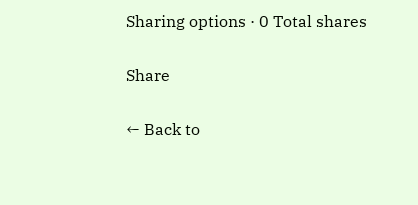Sharing options · 0 Total shares

Share

← Back to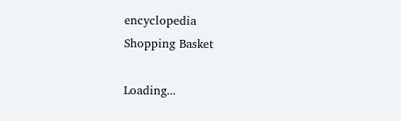encyclopedia
Shopping Basket

Loading...